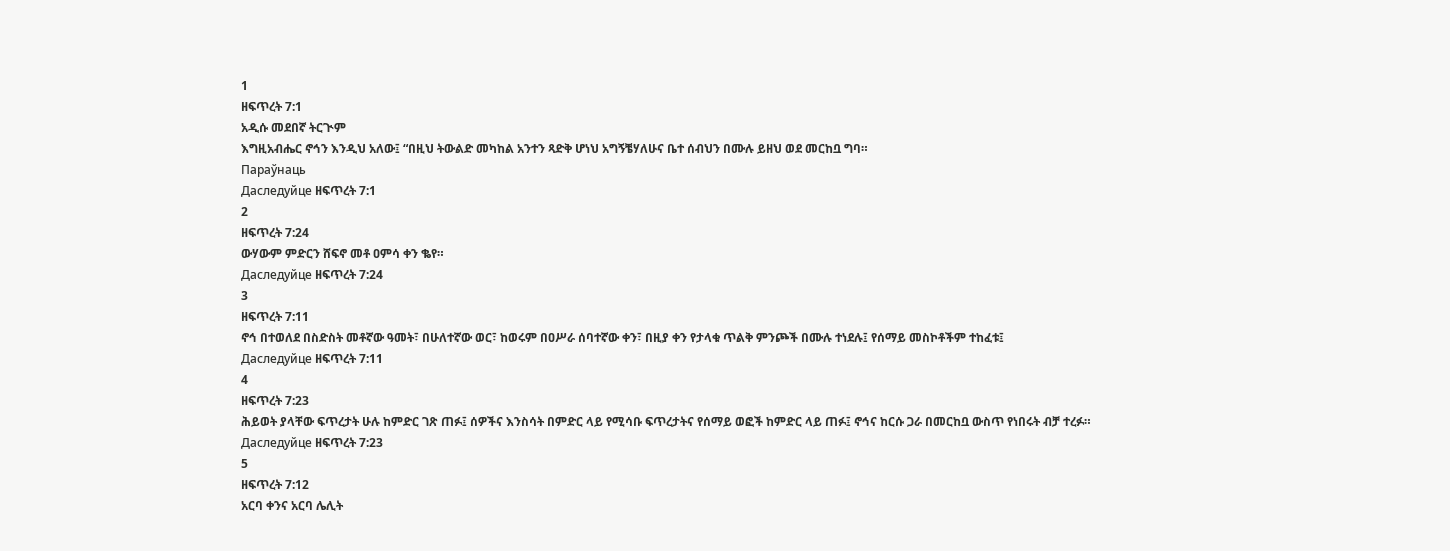1
ዘፍጥረት 7:1
አዲሱ መደበኛ ትርጒም
እግዚአብሔር ኖኅን እንዲህ አለው፤ “በዚህ ትውልድ መካከል አንተን ጻድቅ ሆነህ አግኝቼሃለሁና ቤተ ሰብህን በሙሉ ይዘህ ወደ መርከቧ ግባ።
Параўнаць
Даследуйце ዘፍጥረት 7:1
2
ዘፍጥረት 7:24
ውሃውም ምድርን ሸፍኖ መቶ ዐምሳ ቀን ቈየ።
Даследуйце ዘፍጥረት 7:24
3
ዘፍጥረት 7:11
ኖኅ በተወለደ በስድስት መቶኛው ዓመት፣ በሁለተኛው ወር፣ ከወሩም በዐሥራ ሰባተኛው ቀን፣ በዚያ ቀን የታላቁ ጥልቅ ምንጮች በሙሉ ተነደሉ፤ የሰማይ መስኮቶችም ተከፈቱ፤
Даследуйце ዘፍጥረት 7:11
4
ዘፍጥረት 7:23
ሕይወት ያላቸው ፍጥረታት ሁሉ ከምድር ገጽ ጠፉ፤ ሰዎችና እንስሳት በምድር ላይ የሚሳቡ ፍጥረታትና የሰማይ ወፎች ከምድር ላይ ጠፉ፤ ኖኅና ከርሱ ጋራ በመርከቧ ውስጥ የነበሩት ብቻ ተረፉ።
Даследуйце ዘፍጥረት 7:23
5
ዘፍጥረት 7:12
አርባ ቀንና አርባ ሌሊት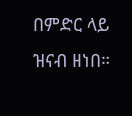በምድር ላይ ዝናብ ዘነበ።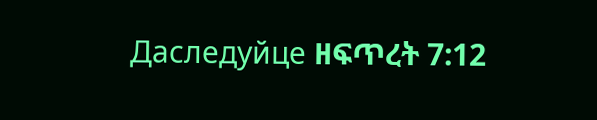Даследуйце ዘፍጥረት 7:12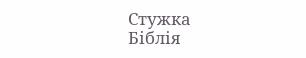Стужка
Біблія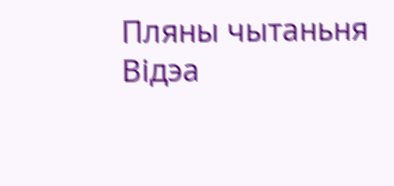Пляны чытаньня
Відэа